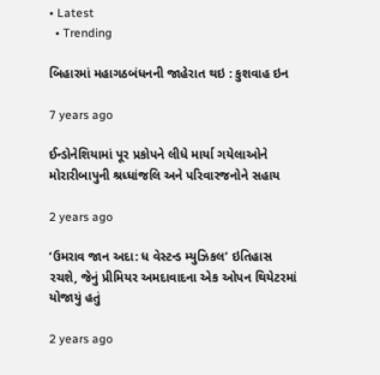• Latest
  • Trending

બિહારમાં મહાગઠબંધનની જાહેરાત થઇ : કુશવાહ ઇન

7 years ago

ઈન્ડોનેશિયામાં પૂર પ્રકોપને લીધે માર્યા ગયેલાઓને મોરારીબાપુની શ્રધ્ધાંજલિ અને પરિવારજનોને સહાય

2 years ago

‘ઉમરાવ જાન અદા: ધ વેસ્ટન્ડ મ્યુઝિકલ’ ઇતિહાસ રચશે, જેનું પ્રીમિયર અમદાવાદના એક ઓપન થિયેટરમાં યોજાયું હતું

2 years ago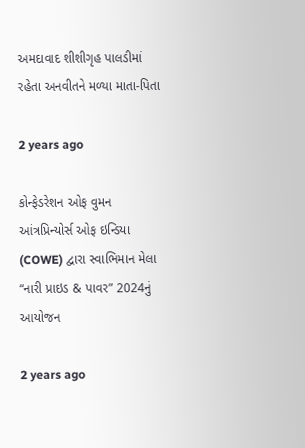અમદાવાદ શીશીગૃહ પાલડીમાં રહેતા અનવીતને મળ્યા માતા-પિતા

2 years ago

કોન્ફેડરેશન ઓફ વુમન આંત્રપ્રિન્યોર્સ ઓફ ઇન્ડિયા (COWE) દ્વારા સ્વાભિમાન મેલા “નારી પ્રાઇડ & પાવર” 2024નું આયોજન

2 years ago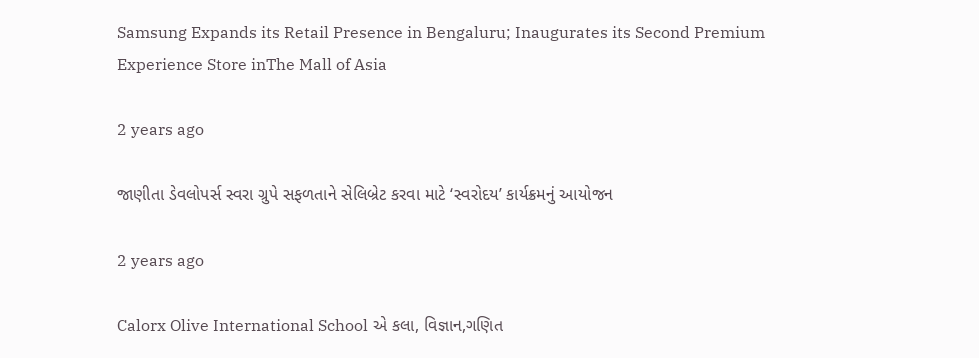Samsung Expands its Retail Presence in Bengaluru; Inaugurates its Second Premium Experience Store inThe Mall of Asia

2 years ago

જાણીતા ડેવલોપર્સ સ્વરા ગ્રુપે સફળતાને સેલિબ્રેટ કરવા માટે ‘સ્વરોદય’ કાર્યક્રમનું આયોજન

2 years ago

Calorx Olive International School એ કલા, વિજ્ઞાન,ગણિત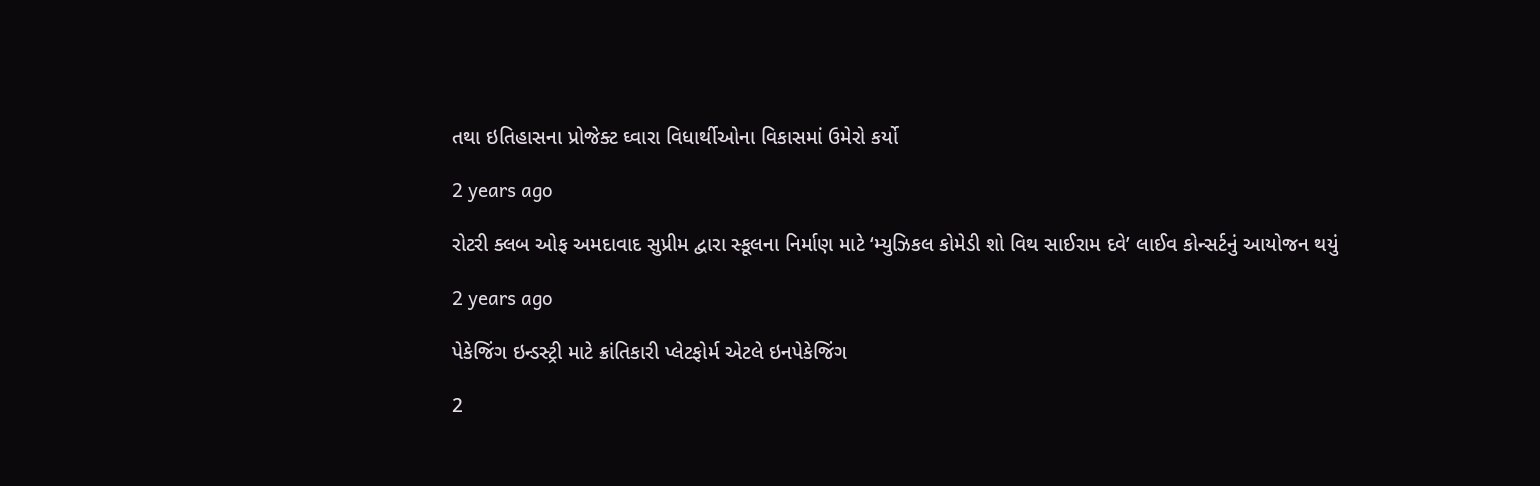તથા ઇતિહાસના પ્રોજેક્ટ ઘ્વારા વિધાર્થીઓના વિકાસમાં ઉમેરો કર્યો

2 years ago

રોટરી ક્લબ ઓફ અમદાવાદ સુપ્રીમ દ્વારા સ્કૂલના નિર્માણ માટે ‘મ્યુઝિકલ કોમેડી શો વિથ સાઈરામ દવે’ લાઈવ કોન્સર્ટનું આયોજન થયું

2 years ago

પેકેજિંગ ઇન્ડસ્ટ્રી માટે ક્રાંતિકારી પ્લેટફોર્મ એટલે ઇનપેકેજિંગ

2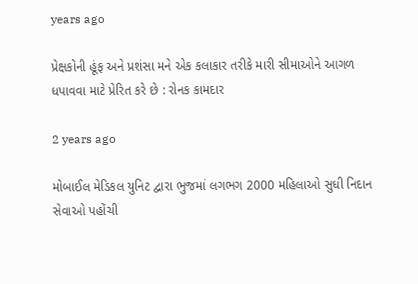years ago

પ્રેક્ષકોની હૂંફ અને પ્રશંસા મને એક કલાકાર તરીકે મારી સીમાઓને આગળ ધપાવવા માટે પ્રેરિત કરે છે : રોનક કામદાર

2 years ago

મોબાઈલ મેડિકલ યુનિટ દ્વારા ભુજમાં લગભગ 2000 મહિલાઓ સુધી નિદાન સેવાઓ પહોંચી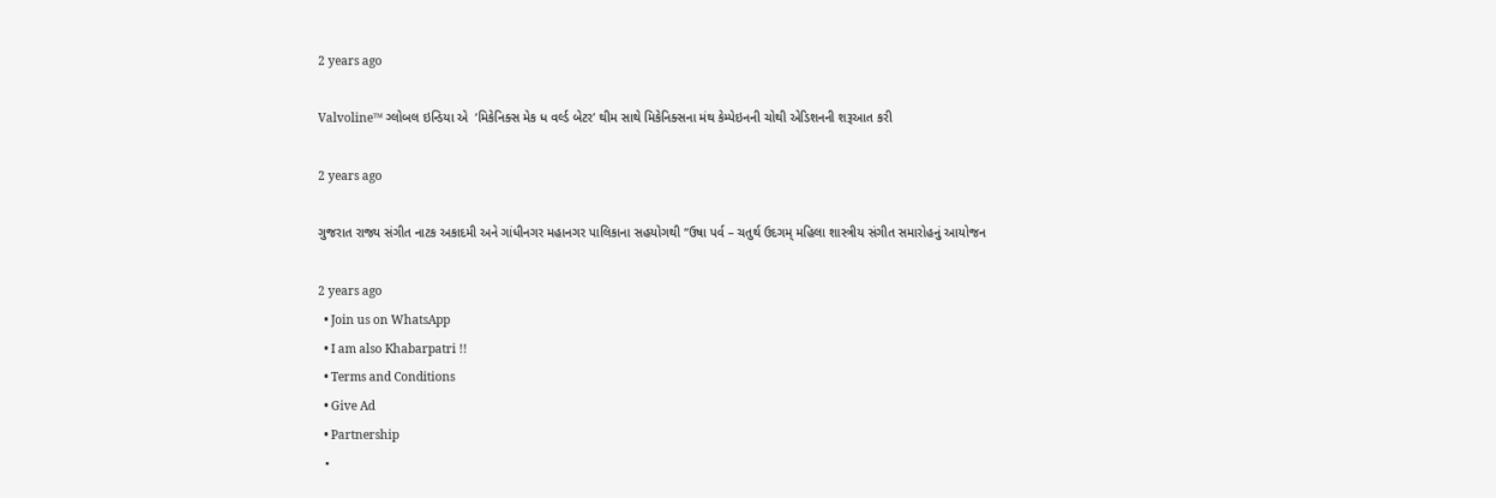2 years ago

Valvoline™ ગ્લોબલ ઇન્ડિયા એ  ‘મિકેનિક્સ મેક ધ વર્લ્ડ બેટર’ થીમ સાથે મિકેનિક્સના મંથ કેમ્પેઇનની ચોથી એડિશનની શરૂઆત કરી

2 years ago

ગુજરાત રાજ્ય સંગીત નાટક અકાદમી અને ગાંધીનગર મહાનગર પાલિકાના સહયોગથી “ઉષા પર્વ – ચતુર્થ ઉદગમ્ મહિલા શાસ્ત્રીય સંગીત સમારોહનું આયોજન

2 years ago
  • Join us on WhatsApp
  • I am also Khabarpatri !!
  • Terms and Conditions
  • Give Ad
  • Partnership
  •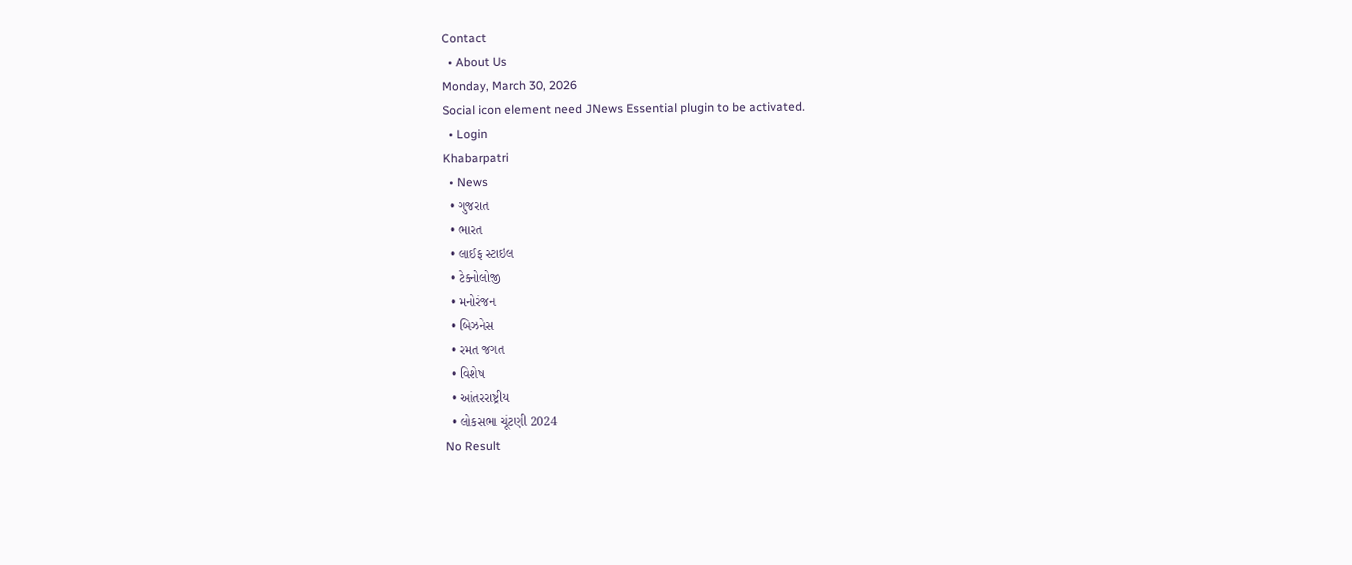Contact
  • About Us
Monday, March 30, 2026
Social icon element need JNews Essential plugin to be activated.
  • Login
Khabarpatri
  • News
  • ગુજરાત
  • ભારત
  • લાઈફ સ્ટાઇલ
  • ટેક્નોલોજી
  • મનોરંજન
  • બિઝનેસ
  • રમત જગત
  • વિશેષ
  • આંતરરાષ્ટ્રીય
  • લોકસભા ચૂંટણી 2024
No Result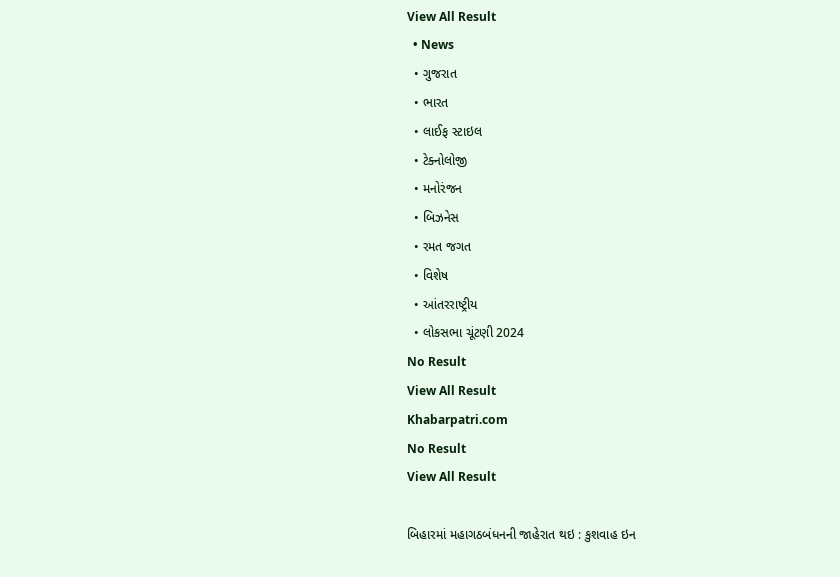View All Result
  • News
  • ગુજરાત
  • ભારત
  • લાઈફ સ્ટાઇલ
  • ટેક્નોલોજી
  • મનોરંજન
  • બિઝનેસ
  • રમત જગત
  • વિશેષ
  • આંતરરાષ્ટ્રીય
  • લોકસભા ચૂંટણી 2024
No Result
View All Result
Khabarpatri.com
No Result
View All Result

બિહારમાં મહાગઠબંધનની જાહેરાત થઇ : કુશવાહ ઇન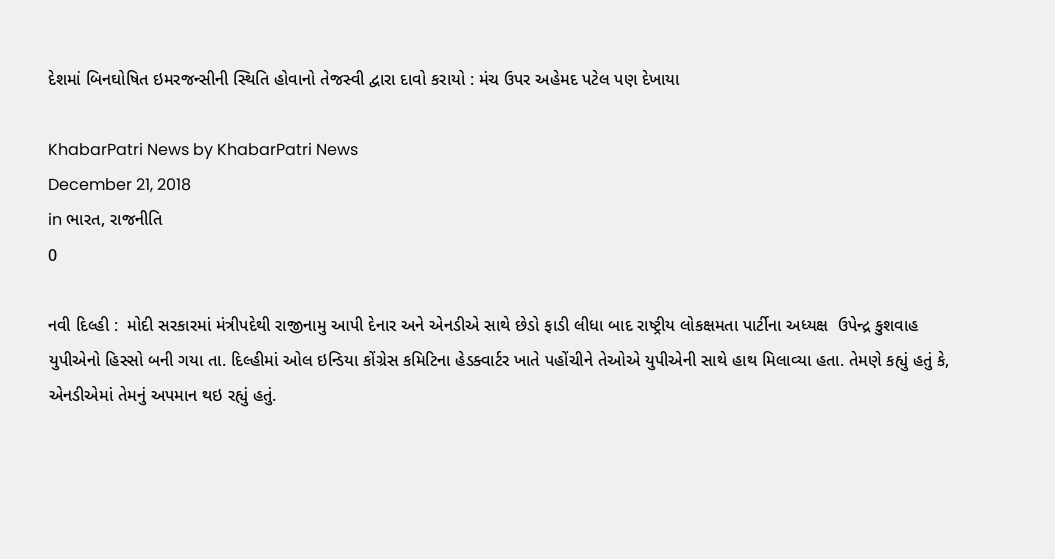દેશમાં બિનઘોષિત ઇમરજન્સીની સ્થિતિ હોવાનો તેજસ્વી દ્વારા દાવો કરાયો : મંચ ઉપર અહેમદ પટેલ પણ દેખાયા

KhabarPatri News by KhabarPatri News
December 21, 2018
in ભારત, રાજનીતિ
0

નવી દિલ્હી :  મોદી સરકારમાં મંત્રીપદેથી રાજીનામુ આપી દેનાર અને એનડીએ સાથે છેડો ફાડી લીધા બાદ રાષ્ટ્રીય લોકક્ષમતા પાર્ટીના અધ્યક્ષ  ઉપેન્દ્ર કુશવાહ યુપીએનો હિસ્સો બની ગયા તા. દિલ્હીમાં ઓલ ઇન્ડિયા કોંગ્રેસ કમિટિના હેડક્વાર્ટર ખાતે પહોંચીને તેઓએ યુપીએની સાથે હાથ મિલાવ્યા હતા. તેમણે કહ્યું હતું કે, એનડીએમાં તેમનું અપમાન થઇ રહ્યું હતું.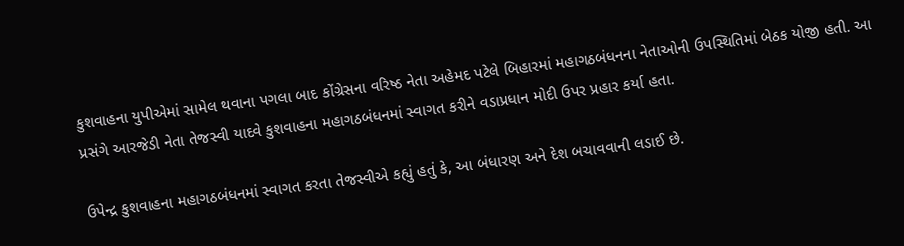કુશવાહના યુપીએમાં સામેલ થવાના પગલા બાદ કોંગ્રેસના વરિષ્ઠ નેતા અહેમદ પટેલે બિહારમાં મહાગઠબંધનના નેતાઓની ઉપસ્થિતિમાં બેઠક યોજી હતી. આ પ્રસંગે આરજેડી નેતા તેજસ્વી યાદવે કુશવાહના મહાગઠબંધનમાં સ્વાગત કરીને વડાપ્રધાન મોદી ઉપર પ્રહાર કર્યા હતા.

ઉપેન્દ્ર કુશવાહના મહાગઠબંધનમાં સ્વાગત કરતા તેજસ્વીએ કહ્યું હતું કે, આ બંધારણ અને દેશ બચાવવાની લડાઈ છે.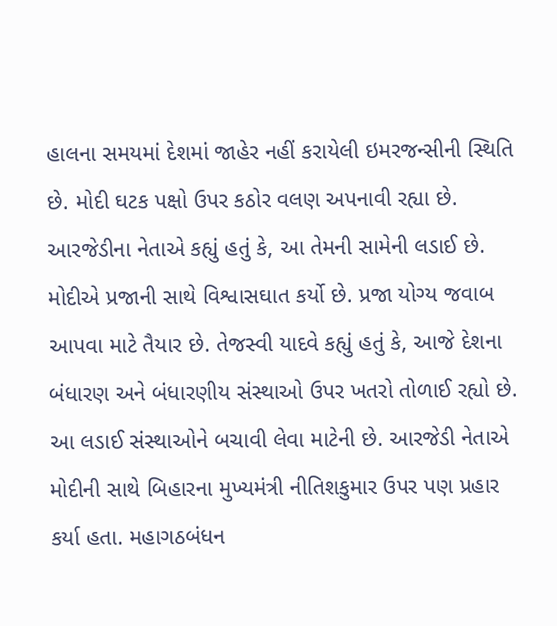હાલના સમયમાં દેશમાં જાહેર નહીં કરાયેલી ઇમરજન્સીની સ્થિતિ છે. મોદી ઘટક પક્ષો ઉપર કઠોર વલણ અપનાવી રહ્યા છે. આરજેડીના નેતાએ કહ્યું હતું કે, આ તેમની સામેની લડાઈ છે. મોદીએ પ્રજાની સાથે વિશ્વાસઘાત કર્યો છે. પ્રજા યોગ્ય જવાબ આપવા માટે તૈયાર છે. તેજસ્વી યાદવે કહ્યું હતું કે, આજે દેશના બંધારણ અને બંધારણીય સંસ્થાઓ ઉપર ખતરો તોળાઈ રહ્યો છે. આ લડાઈ સંસ્થાઓને બચાવી લેવા માટેની છે. આરજેડી નેતાએ મોદીની સાથે બિહારના મુખ્યમંત્રી નીતિશકુમાર ઉપર પણ પ્રહાર કર્યા હતા. મહાગઠબંધન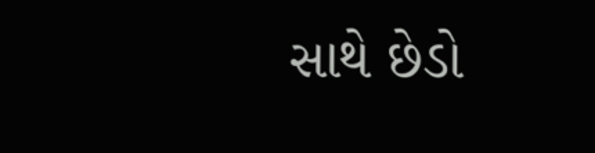સાથે છેડો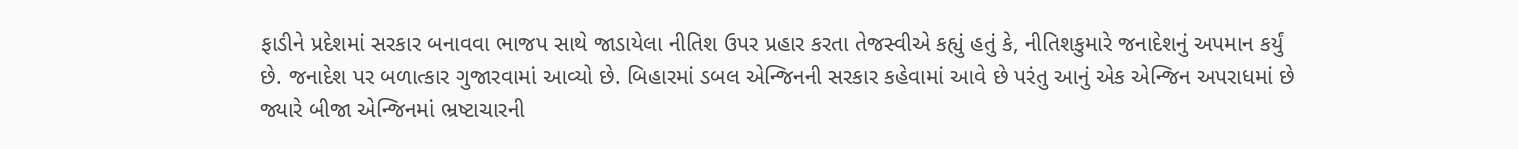ફાડીને પ્રદેશમાં સરકાર બનાવવા ભાજપ સાથે જાડાયેલા નીતિશ ઉપર પ્રહાર કરતા તેજસ્વીએ કહ્યું હતું કે, નીતિશકુમારે જનાદેશનું અપમાન કર્યું છે. જનાદેશ પર બળાત્કાર ગુજારવામાં આવ્યો છે. બિહારમાં ડબલ એન્જિનની સરકાર કહેવામાં આવે છે પરંતુ આનું એક એન્જિન અપરાધમાં છે જ્યારે બીજા એન્જિનમાં ભ્રષ્ટાચારની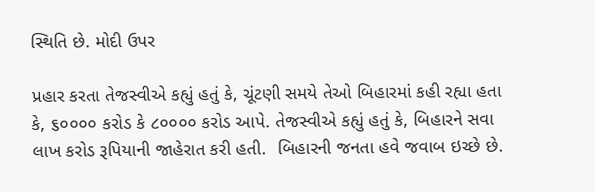સ્થિતિ છે. મોદી ઉપર

પ્રહાર કરતા તેજસ્વીએ કહ્યું હતું કે, ચૂંટણી સમયે તેઓ બિહારમાં કહી રહ્યા હતા કે, ૬૦૦૦૦ કરોડ કે ૮૦૦૦૦ કરોડ આપે. તેજસ્વીએ કહ્યું હતું કે, બિહારને સવા લાખ કરોડ રૂપિયાની જાહેરાત કરી હતી.  બિહારની જનતા હવે જવાબ ઇચ્છે છે.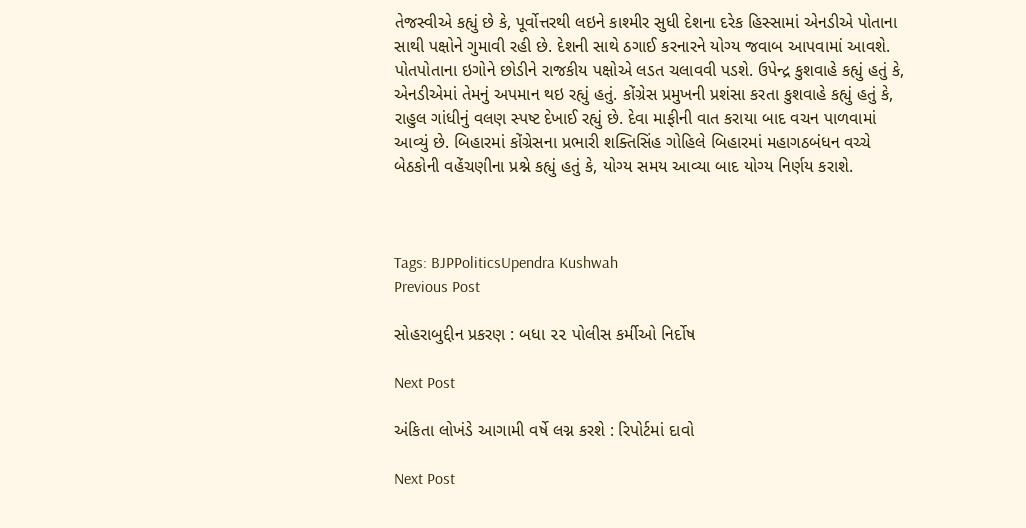તેજસ્વીએ કહ્યું છે કે, પૂર્વોત્તરથી લઇને કાશ્મીર સુધી દેશના દરેક હિસ્સામાં એનડીએ પોતાના સાથી પક્ષોને ગુમાવી રહી છે. દેશની સાથે ઠગાઈ કરનારને યોગ્ય જવાબ આપવામાં આવશે. પોતપોતાના ઇગોને છોડીને રાજકીય પક્ષોએ લડત ચલાવવી પડશે. ઉપેન્દ્ર કુશવાહે કહ્યું હતું કે, એનડીએમાં તેમનું અપમાન થઇ રહ્યું હતું. કોંગ્રેસ પ્રમુખની પ્રશંસા કરતા કુશવાહે કહ્યું હતું કે, રાહુલ ગાંધીનું વલણ સ્પષ્ટ દેખાઈ રહ્યું છે. દેવા માફીની વાત કરાયા બાદ વચન પાળવામાં આવ્યું છે. બિહારમાં કોંગ્રેસના પ્રભારી શક્તિસિંહ ગોહિલે બિહારમાં મહાગઠબંધન વચ્ચે બેઠકોની વહેંચણીના પ્રશ્ને કહ્યું હતું કે, યોગ્ય સમય આવ્યા બાદ યોગ્ય નિર્ણય કરાશે.



Tags: BJPPoliticsUpendra Kushwah
Previous Post

સોહરાબુદ્દીન પ્રકરણ : બધા ૨૨ પોલીસ કર્મીઓ નિર્દોષ

Next Post

અંકિતા લોખંડે આગામી વર્ષે લગ્ન કરશે : રિપોર્ટમાં દાવો

Next Post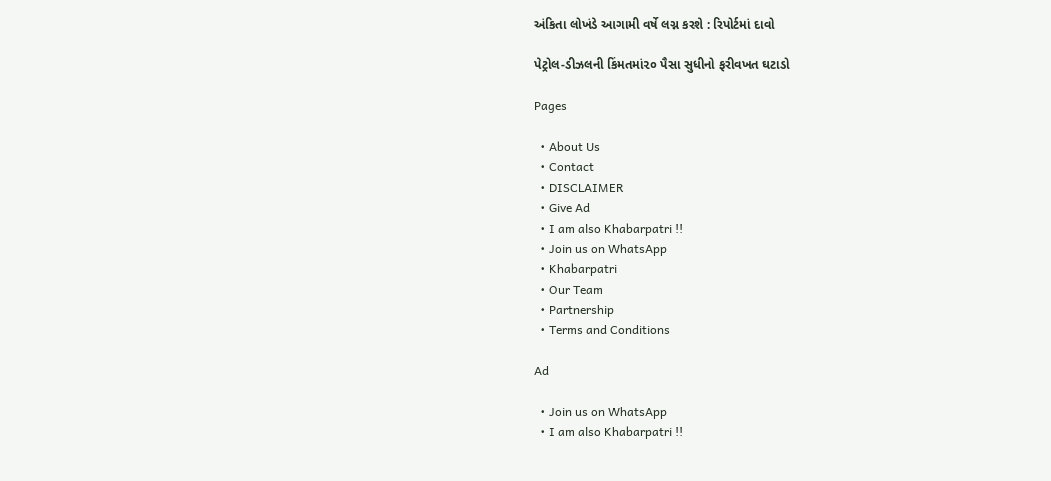અંકિતા લોખંડે આગામી વર્ષે લગ્ન કરશે : રિપોર્ટમાં દાવો

પેટ્રોલ-ડીઝલની કિંમતમાં૨૦ પૈસા સુધીનો ફરીવખત ઘટાડો

Pages

  • About Us
  • Contact
  • DISCLAIMER
  • Give Ad
  • I am also Khabarpatri !!
  • Join us on WhatsApp
  • Khabarpatri
  • Our Team
  • Partnership
  • Terms and Conditions

Ad

  • Join us on WhatsApp
  • I am also Khabarpatri !!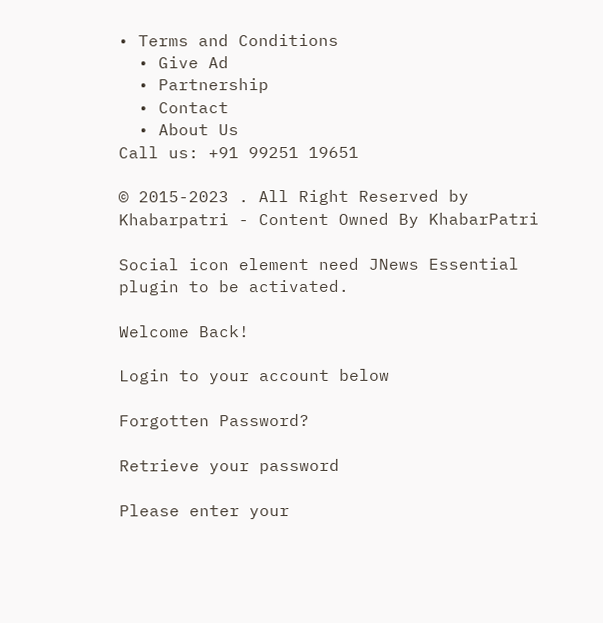• Terms and Conditions
  • Give Ad
  • Partnership
  • Contact
  • About Us
Call us: +91 99251 19651

© 2015-2023 . All Right Reserved by Khabarpatri - Content Owned By KhabarPatri

Social icon element need JNews Essential plugin to be activated.

Welcome Back!

Login to your account below

Forgotten Password?

Retrieve your password

Please enter your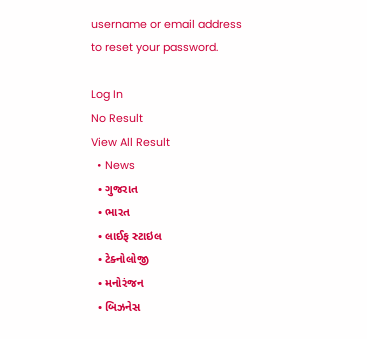username or email address to reset your password.

Log In
No Result
View All Result
  • News
  • ગુજરાત
  • ભારત
  • લાઈફ સ્ટાઇલ
  • ટેક્નોલોજી
  • મનોરંજન
  • બિઝનેસ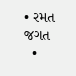• રમત જગત
  •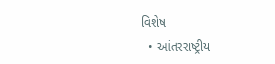વિશેષ
  • આંતરરાષ્ટ્રીય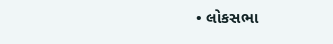• લોકસભા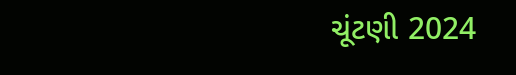ચૂંટણી 2024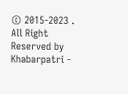© 2015-2023 . All Right Reserved by Khabarpatri -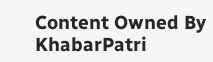Content Owned By KhabarPatri